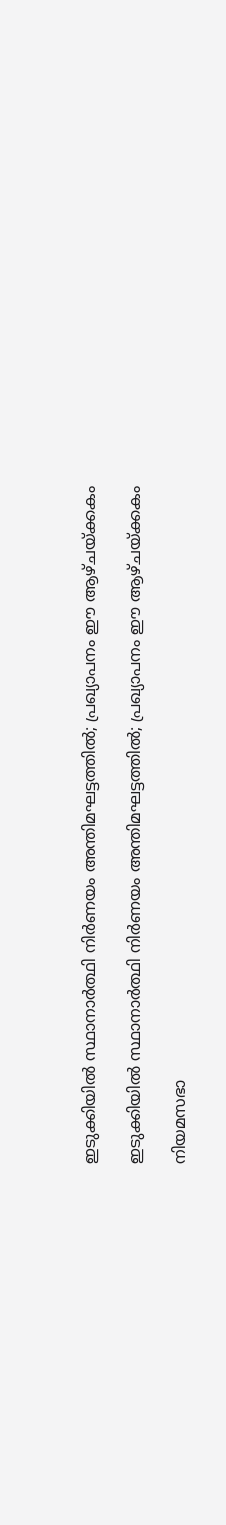ഇടുക്കിയിൽ സ്ഥാനാർത്ഥി നിർണയം അന്തിമഘട്ടത്തിൽ; പ്രഖ്യാപനം ഈ ആഴ്ചയ്ക്കകം

ഇടുക്കിയിൽ സ്ഥാനാർത്ഥി നിർണയം അന്തിമഘട്ടത്തിൽ; പ്രഖ്യാപനം ഈ ആഴ്ചയ്ക്കകം

നിയമസഭാ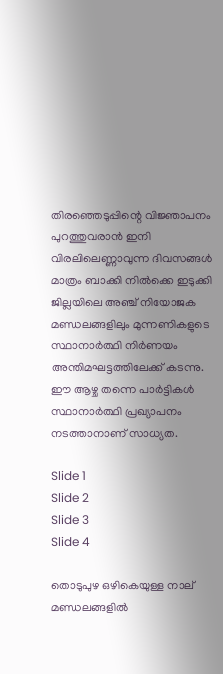തിരഞ്ഞെടുപ്പിന്റെ വിജ്ഞാപനം പുറത്തുവരാൻ ഇനി വിരലിലെണ്ണാവുന്ന ദിവസങ്ങൾ മാത്രം ബാക്കി നിൽക്കെ ഇടുക്കി ജില്ലയിലെ അഞ്ച് നിയോജക മണ്ഡലങ്ങളിലും മുന്നണികളുടെ സ്ഥാനാർത്ഥി നിർണയം അന്തിമഘട്ടത്തിലേക്ക് കടന്നു. ഈ ആഴ്ച തന്നെ പാർട്ടികൾ സ്ഥാനാർത്ഥി പ്രഖ്യാപനം നടത്താനാണ് സാധ്യത.

Slide 1
Slide 2
Slide 3
Slide 4

തൊടുപുഴ ഒഴികെയുള്ള നാല് മണ്ഡലങ്ങളിൽ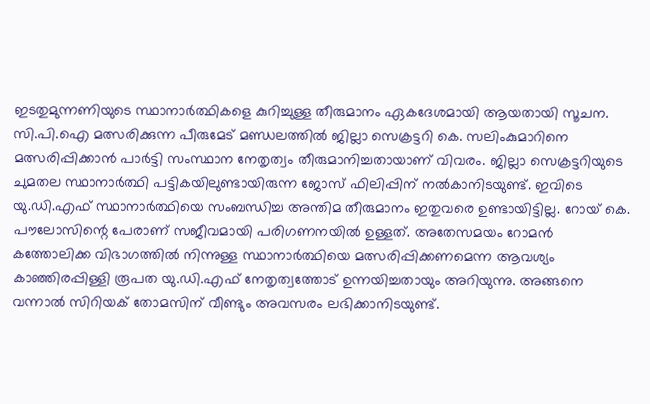ഇടതുമുന്നണിയുടെ സ്ഥാനാർത്ഥികളെ കുറിച്ചുള്ള തീരുമാനം ഏകദേശമായി ആയതായി സൂചന. സി.പി.ഐ മത്സരിക്കുന്ന പീരുമേട് മണ്ഡലത്തിൽ ജില്ലാ സെക്രട്ടറി കെ. സലിംകുമാറിനെ മത്സരിപ്പിക്കാൻ പാർട്ടി സംസ്ഥാന നേതൃത്വം തീരുമാനിച്ചതായാണ് വിവരം. ജില്ലാ സെക്രട്ടറിയുടെ ചുമതല സ്ഥാനാർത്ഥി പട്ടികയിലുണ്ടായിരുന്ന ജോസ് ഫിലിപ്പിന് നൽകാനിടയുണ്ട്. ഇവിടെ യു.ഡി.എഫ് സ്ഥാനാർത്ഥിയെ സംബന്ധിച്ച അന്തിമ തീരുമാനം ഇതുവരെ ഉണ്ടായിട്ടില്ല. റോയ് കെ. പൗലോസിന്റെ പേരാണ് സജീവമായി പരിഗണനയിൽ ഉള്ളത്. അതേസമയം റോമൻ കത്തോലിക്ക വിഭാഗത്തിൽ നിന്നുള്ള സ്ഥാനാർത്ഥിയെ മത്സരിപ്പിക്കണമെന്ന ആവശ്യം കാഞ്ഞിരപ്പിള്ളി രൂപത യു.ഡി.എഫ് നേതൃത്വത്തോട് ഉന്നയിച്ചതായും അറിയുന്നു. അങ്ങനെ വന്നാൽ സിറിയക് തോമസിന് വീണ്ടും അവസരം ലഭിക്കാനിടയുണ്ട്.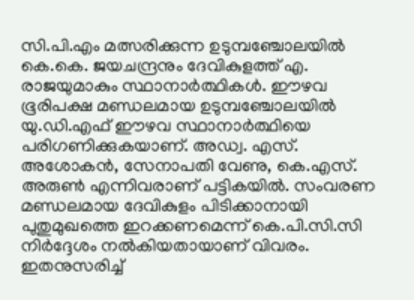സി.പി.എം മത്സരിക്കുന്ന ഉടുമ്പഞ്ചോലയിൽ കെ.കെ. ജയചന്ദ്രനും ദേവികുളത്ത് എ. രാജയുമാകും സ്ഥാനാർത്ഥികൾ. ഈഴവ ഭൂരിപക്ഷ മണ്ഡലമായ ഉടുമ്പഞ്ചോലയിൽ യു.ഡി.എഫ് ഈഴവ സ്ഥാനാർത്ഥിയെ പരിഗണിക്കുകയാണ്. അഡ്വ. എസ്. അശോകൻ, സേനാപതി വേണു, കെ.എസ്. അരുണ്‍ എന്നിവരാണ് പട്ടികയിൽ. സംവരണ മണ്ഡലമായ ദേവികുളം പിടിക്കാനായി പുതുമുഖത്തെ ഇറക്കണമെന്ന് കെ.പി.സി.സി നിർദ്ദേശം നൽകിയതായാണ് വിവരം. ഇതനുസരിച്ച്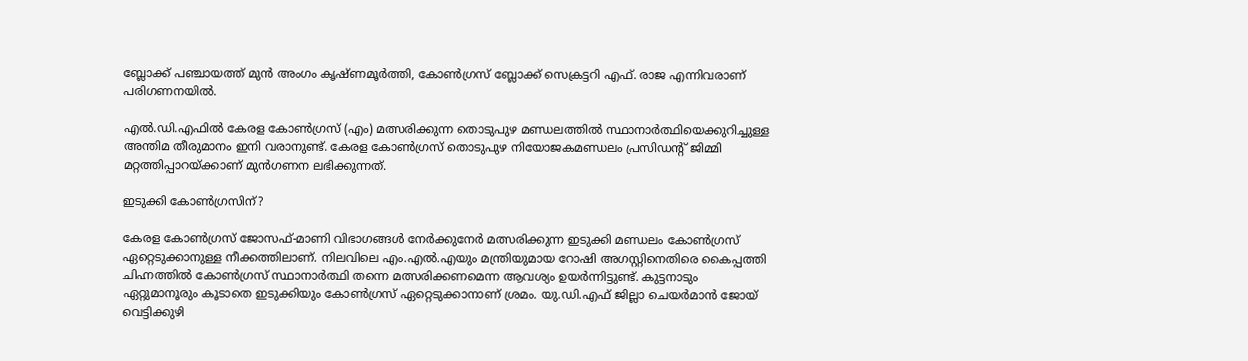ബ്ലോക്ക് പഞ്ചായത്ത് മുൻ അംഗം കൃഷ്ണമൂർത്തി, കോൺഗ്രസ് ബ്ലോക്ക് സെക്രട്ടറി എഫ്. രാജ എന്നിവരാണ് പരിഗണനയിൽ.

എൽ.ഡി.എഫിൽ കേരള കോൺഗ്രസ് (എം) മത്സരിക്കുന്ന തൊടുപുഴ മണ്ഡലത്തിൽ സ്ഥാനാർത്ഥിയെക്കുറിച്ചുള്ള അന്തിമ തീരുമാനം ഇനി വരാനുണ്ട്. കേരള കോൺഗ്രസ് തൊടുപുഴ നിയോജകമണ്ഡലം പ്രസിഡന്റ് ജിമ്മി മറ്റത്തിപ്പാറയ്ക്കാണ് മുൻഗണന ലഭിക്കുന്നത്.

ഇടുക്കി കോൺഗ്രസിന്?

കേരള കോൺഗ്രസ് ജോസഫ്-മാണി വിഭാഗങ്ങൾ നേർക്കുനേർ മത്സരിക്കുന്ന ഇടുക്കി മണ്ഡലം കോൺഗ്രസ് ഏറ്റെടുക്കാനുള്ള നീക്കത്തിലാണ്. നിലവിലെ എം.എൽ.എയും മന്ത്രിയുമായ റോഷി അഗസ്റ്റിനെതിരെ കൈപ്പത്തി ചിഹ്നത്തിൽ കോൺഗ്രസ് സ്ഥാനാർത്ഥി തന്നെ മത്സരിക്കണമെന്ന ആവശ്യം ഉയർന്നിട്ടുണ്ട്. കുട്ടനാടും ഏറ്റുമാനൂരും കൂടാതെ ഇടുക്കിയും കോൺഗ്രസ് ഏറ്റെടുക്കാനാണ് ശ്രമം. യു.ഡി.എഫ് ജില്ലാ ചെയർമാൻ ജോയ് വെട്ടിക്കുഴി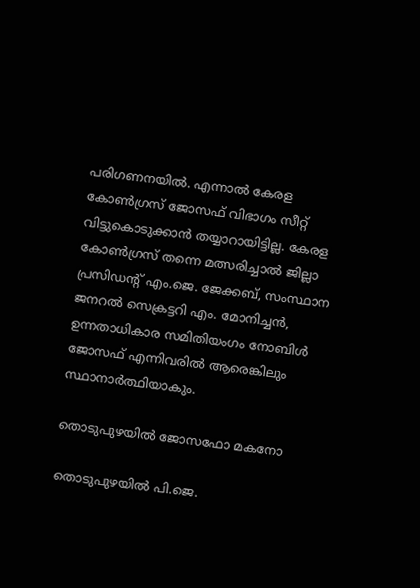പരിഗണനയിൽ. എന്നാൽ കേരള കോൺഗ്രസ് ജോസഫ് വിഭാഗം സീറ്റ് വിട്ടുകൊടുക്കാൻ തയ്യാറായിട്ടില്ല. കേരള കോൺഗ്രസ് തന്നെ മത്സരിച്ചാൽ ജില്ലാ പ്രസിഡന്റ് എം.ജെ. ജേക്കബ്, സംസ്ഥാന ജനറൽ സെക്രട്ടറി എം. മോനിച്ചൻ, ഉന്നതാധികാര സമിതിയംഗം നോബിള്‍ ജോസഫ് എന്നിവരിൽ ആരെങ്കിലും സ്ഥാനാർത്ഥിയാകും.

തൊടുപുഴയിൽ ജോസഫോ മകനോ

തൊടുപുഴയിൽ പി.ജെ.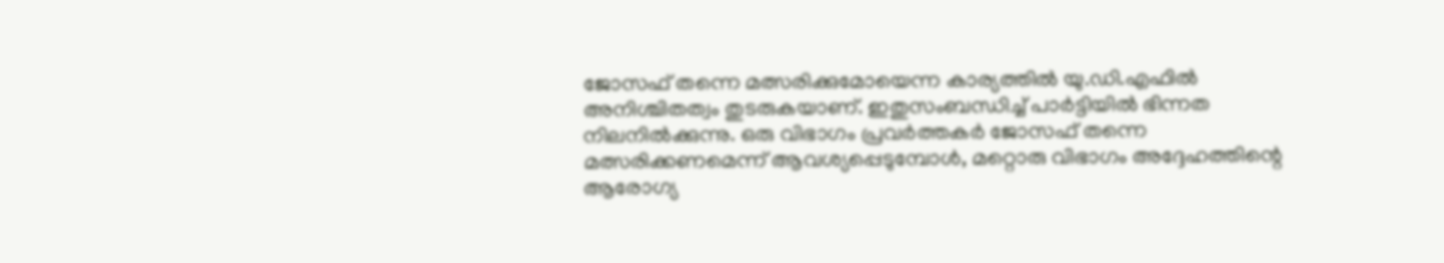ജോസഫ് തന്നെ മത്സരിക്കുമോയെന്ന കാര്യത്തിൽ യു.ഡി.എഫിൽ അനിശ്ചിതത്വം തുടരുകയാണ്. ഇതുസംബന്ധിച്ച് പാർട്ടിയിൽ ഭിന്നത നിലനിൽക്കുന്നു. ഒരു വിഭാഗം പ്രവർത്തകർ ജോസഫ് തന്നെ മത്സരിക്കണമെന്ന് ആവശ്യപ്പെടുമ്പോൾ, മറ്റൊരു വിഭാഗം അദ്ദേഹത്തിന്റെ ആരോഗ്യ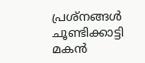പ്രശ്നങ്ങൾ ചൂണ്ടിക്കാട്ടി മകൻ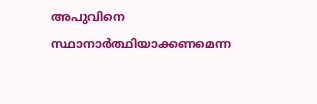അപുവിനെ സ്ഥാനാർത്ഥിയാക്കണമെന്ന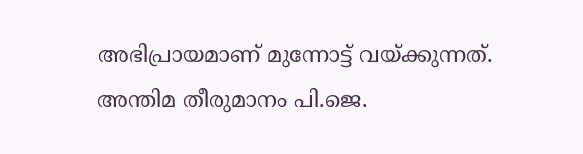അഭിപ്രായമാണ് മുന്നോട്ട് വയ്ക്കുന്നത്. അന്തിമ തീരുമാനം പി.ജെ.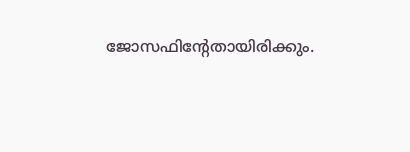ജോസഫിന്റേതായിരിക്കും.